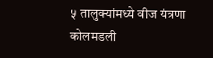५ तालुक्यांमध्ये वीज यंत्रणा कोलमडली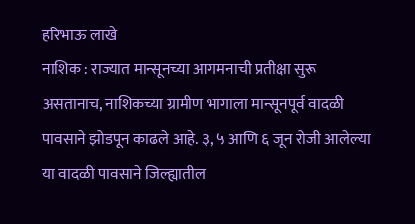हरिभाऊ लाखे
नाशिक : राज्यात मान्सूनच्या आगमनाची प्रतीक्षा सुरू असतानाच, नाशिकच्या ग्रामीण भागाला मान्सूनपूर्व वादळी पावसाने झोडपून काढले आहे. ३, ५ आणि ६ जून रोजी आलेल्या या वादळी पावसाने जिल्ह्यातील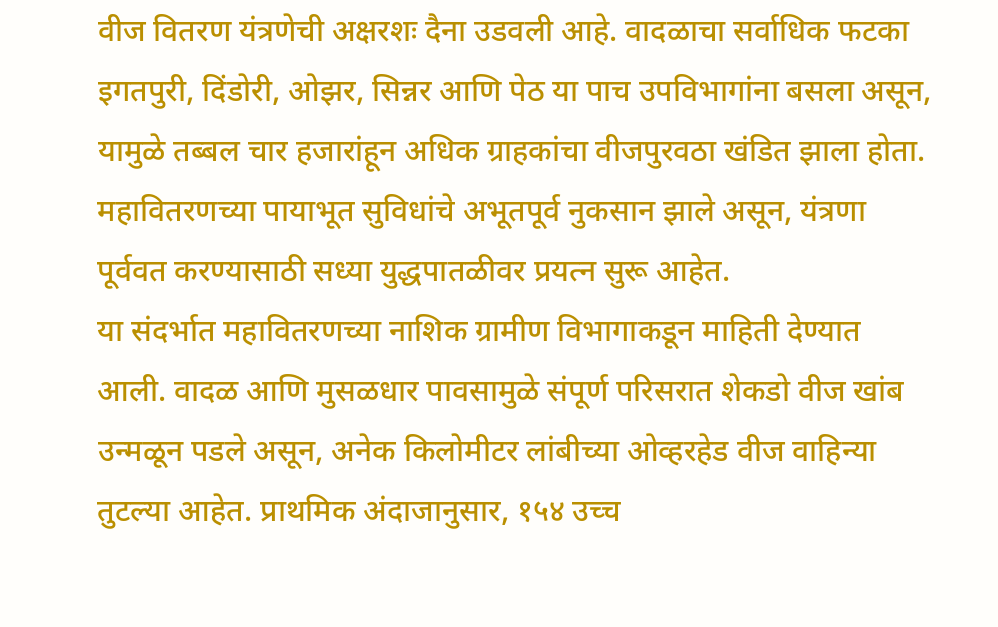वीज वितरण यंत्रणेची अक्षरशः दैना उडवली आहे. वादळाचा सर्वाधिक फटका इगतपुरी, दिंडोरी, ओझर, सिन्नर आणि पेठ या पाच उपविभागांना बसला असून, यामुळे तब्बल चार हजारांहून अधिक ग्राहकांचा वीजपुरवठा खंडित झाला होता. महावितरणच्या पायाभूत सुविधांचे अभूतपूर्व नुकसान झाले असून, यंत्रणा पूर्ववत करण्यासाठी सध्या युद्धपातळीवर प्रयत्न सुरू आहेत.
या संदर्भात महावितरणच्या नाशिक ग्रामीण विभागाकडून माहिती देण्यात आली. वाद‌ळ आणि मुसळधार पावसामुळे संपूर्ण परिसरात शेकडो वीज खांब उन्मळून पडले असून, अनेक किलोमीटर लांबीच्या ओव्हरहेड वीज वाहिन्या तुटल्या आहेत. प्राथमिक अंदाजानुसार, १५४ उच्च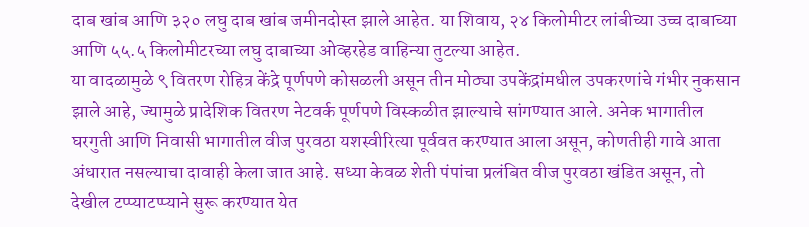दाब खांब आणि ३२० लघु दाब खांब जमीनदोस्त झाले आहेत. या शिवाय, २४ किलोमीटर लांबीच्या उच्च दाबाच्या आणि ५५.५ किलोमीटरच्या लघु दाबाच्या ओव्हरहेड वाहिन्या तुटल्या आहेत.
या वादळामुळे ९ वितरण रोहित्र केंद्रे पूर्णपणे कोसळली असून तीन मोठ्या उपकेंद्रांमधील उपकरणांचे गंभीर नुकसान झाले आहे, ज्यामुळे प्रादेशिक वितरण नेटवर्क पूर्णपणे विस्कळीत झाल्याचे सांगण्यात आले. अनेक भागातील घरगुती आणि निवासी भागातील वीज पुरवठा यशस्वीरित्या पूर्ववत करण्यात आला असून, कोणतीही गावे आता अंधारात नसल्याचा दावाही केला जात आहे. सध्या केवळ शेती पंपांचा प्रलंबित वीज पुरवठा खंडित असून, तो देखील टप्प्याटप्प्याने सुरू करण्यात येत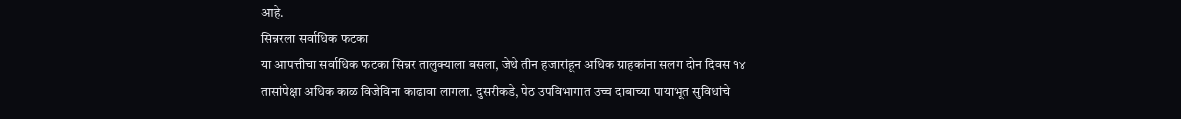आहे.
सिन्नरला सर्वाधिक फटका
या आपत्तीचा सर्वाधिक फटका सिन्नर तालुक्याला बसला, जेथे तीन हजारांहून अधिक ग्राहकांना सलग दोन दिवस १४ तासांपेक्षा अधिक काळ विजेविना काढावा लागला. दुसरीकडे, पेठ उपविभागात उच्च दाबाच्या पायाभूत सुविधांचे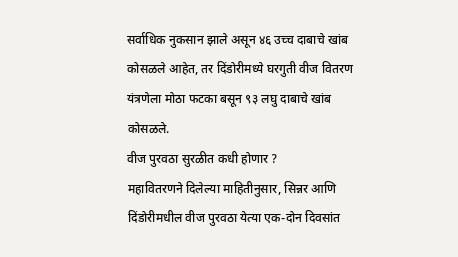सर्वाधिक नुकसान झाले असून ४६ उच्च दाबाचे खांब कोसळले आहेत, तर दिंडोरीमध्ये घरगुती वीज वितरण यंत्रणेला मोठा फटका बसून ९३ लघु दाबाचे खांब कोसळले.
वीज पुरवठा सुरळीत कधी होणार ?
महावितरणने दिलेल्या माहितीनुसार, सिन्नर आणि दिंडोरीमधील वीज पुरवठा येत्या एक-दोन दिवसांत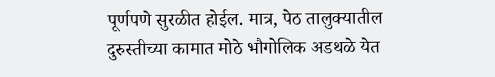पूर्णपणे सुरळीत होईल. मात्र, पेठ तालुक्यातील दुरुस्तीच्या कामात मोठे भौगोलिक अडथळे येत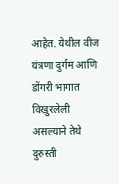आहेत. येथील वीज यंत्रणा दुर्गम आणि डोंगरी भागात विखुरलेली असल्याने तेथे दुरुस्ती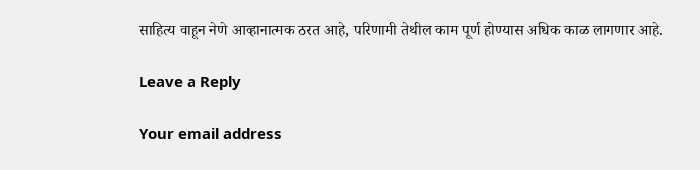साहित्य वाहून नेणे आव्हानात्मक ठरत आहे, परिणामी तेथील काम पूर्ण होण्यास अधिक काळ लागणार आहे.

Leave a Reply

Your email address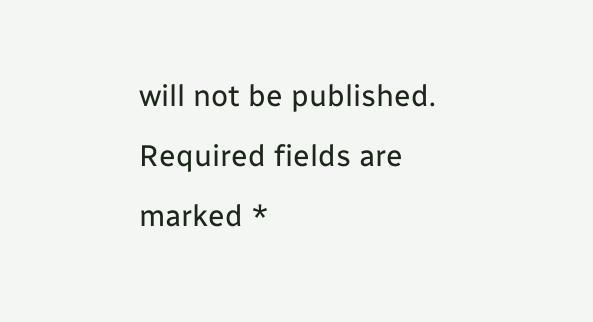will not be published. Required fields are marked *